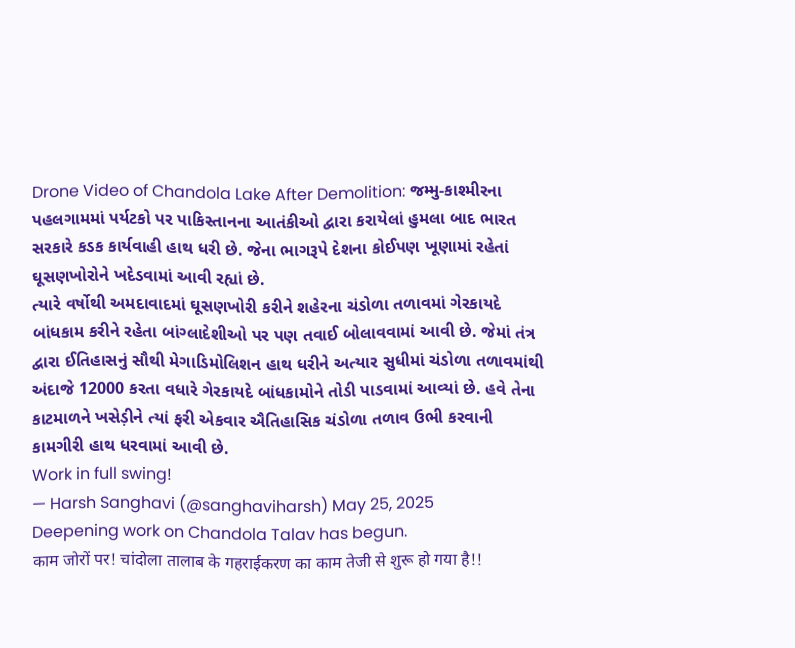Drone Video of Chandola Lake After Demolition: જમ્મુ-કાશ્મીરના પહલગામમાં પર્યટકો પર પાકિસ્તાનના આતંકીઓ દ્વારા કરાયેલાં હુમલા બાદ ભારત સરકારે કડક કાર્યવાહી હાથ ધરી છે. જેના ભાગરૂપે દેશના કોઈપણ ખૂણામાં રહેતાં ઘૂસણખોરોને ખદેડવામાં આવી રહ્યાં છે.
ત્યારે વર્ષોથી અમદાવાદમાં ઘૂસણખોરી કરીને શહેરના ચંડોળા તળાવમાં ગેરકાયદે બાંધકામ કરીને રહેતા બાંગ્લાદેશીઓ પર પણ તવાઈ બોલાવવામાં આવી છે. જેમાં તંત્ર દ્વારા ઈતિહાસનું સૌથી મેગાડિમોલિશન હાથ ધરીને અત્યાર સુધીમાં ચંડોળા તળાવમાંથી અંદાજે 12000 કરતા વધારે ગેરકાયદે બાંધકામોને તોડી પાડવામાં આવ્યાં છે. હવે તેના કાટમાળને ખસેડ઼ીને ત્યાં ફરી એકવાર ઐતિહાસિક ચંડોળા તળાવ ઉભી કરવાની કામગીરી હાથ ધરવામાં આવી છે.
Work in full swing!
— Harsh Sanghavi (@sanghaviharsh) May 25, 2025
Deepening work on Chandola Talav has begun.
काम जोरों पर! चांदोला तालाब के गहराईकरण का काम तेजी से शुरू हो गया है!!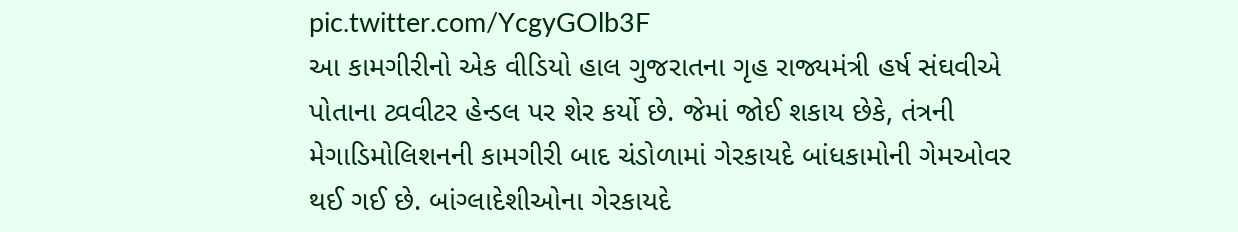pic.twitter.com/YcgyGOlb3F
આ કામગીરીનો એક વીડિયો હાલ ગુજરાતના ગૃહ રાજ્યમંત્રી હર્ષ સંઘવીએ પોતાના ટ્વવીટર હેન્ડલ પર શેર કર્યો છે. જેમાં જોઈ શકાય છેકે, તંત્રની મેગાડિમોલિશનની કામગીરી બાદ ચંડોળામાં ગેરકાયદે બાંધકામોની ગેમઓવર થઈ ગઈ છે. બાંગ્લાદેશીઓના ગેરકાયદે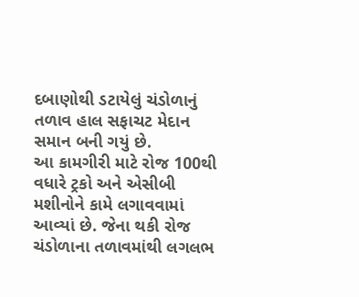દબાણોથી ડટાયેલું ચંડોળાનું તળાવ હાલ સફાચટ મેદાન સમાન બની ગયું છે.
આ કામગીરી માટે રોજ 100થી વધારે ટ્રકો અને એસીબી મશીનોને કામે લગાવવામાં આવ્યાં છે. જેના થકી રોજ ચંડોળાના તળાવમાંથી લગલભ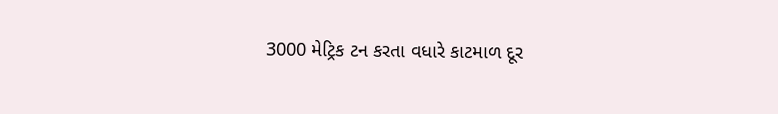3000 મેટ્રિક ટન કરતા વધારે કાટમાળ દૂર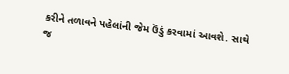કરીને તળાવને પહેલાંની જેમ ઉંડું કરવામાં આવશે. સાથે જ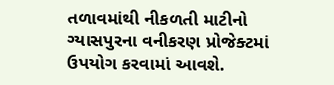તળાવમાંથી નીકળતી માટીનો ગ્યાસપુરના વનીકરણ પ્રોજેક્ટમાં ઉપયોગ કરવામાં આવશે.